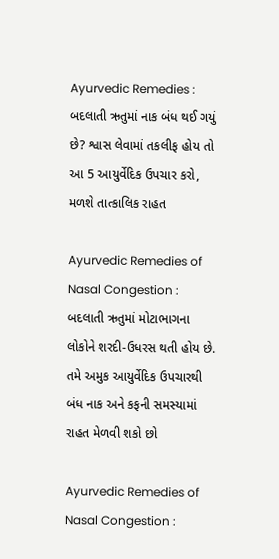Ayurvedic Remedies : બદલાતી ઋતુમાં નાક બંધ થઈ ગયું છે? શ્વાસ લેવામાં તકલીફ હોય તો આ 5 આયુર્વેદિક ઉપચાર કરો, મળશે તાત્કાલિક રાહત

Ayurvedic Remedies of Nasal Congestion : બદલાતી ઋતુમાં મોટાભાગના લોકોને શરદી-ઉધરસ થતી હોય છે. તમે અમુક આયુર્વેદિક ઉપચારથી બંધ નાક અને કફની સમસ્યામાં રાહત મેળવી શકો છો

Ayurvedic Remedies of Nasal Congestion :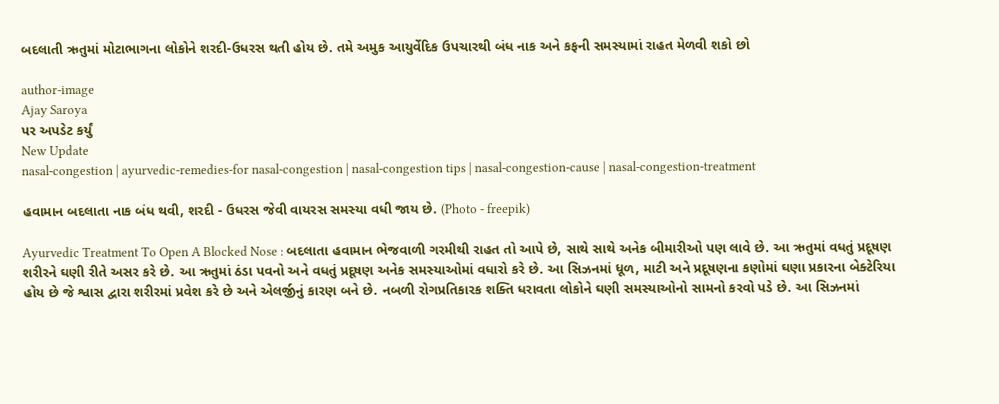બદલાતી ઋતુમાં મોટાભાગના લોકોને શરદી-ઉધરસ થતી હોય છે. તમે અમુક આયુર્વેદિક ઉપચારથી બંધ નાક અને કફની સમસ્યામાં રાહત મેળવી શકો છો

author-image
Ajay Saroya
પર અપડેટ કર્યું
New Update
nasal-congestion | ayurvedic-remedies-for nasal-congestion | nasal-congestion tips | nasal-congestion-cause | nasal-congestion-treatment

હવામાન બદલાતા નાક બંધ થવી, શરદી - ઉધરસ જેવી વાયરસ સમસ્યા વધી જાય છે. (Photo - freepik)

Ayurvedic Treatment To Open A Blocked Nose : બદલાતા હવામાન ભેજવાળી ગરમીથી રાહત તો આપે છે, સાથે સાથે અનેક બીમારીઓ પણ લાવે છે. આ ઋતુમાં વધતું પ્રદૂષણ શરીરને ઘણી રીતે અસર કરે છે. આ ઋતુમાં ઠંડા પવનો અને વધતું પ્રદૂષણ અનેક સમસ્યાઓમાં વધારો કરે છે. આ સિઝનમાં ધૂળ, માટી અને પ્રદૂષણના કણોમાં ઘણા પ્રકારના બેક્ટેરિયા હોય છે જે શ્વાસ દ્વારા શરીરમાં પ્રવેશ કરે છે અને એલર્જીનું કારણ બને છે. નબળી રોગપ્રતિકારક શક્તિ ધરાવતા લોકોને ઘણી સમસ્યાઓનો સામનો કરવો પડે છે. આ સિઝનમાં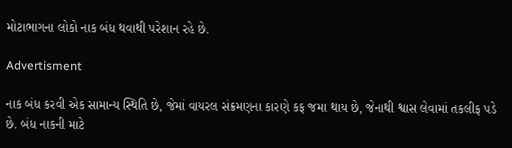મોટાભાગના લોકો નાક બંધ થવાથી પરેશાન રહે છે.

Advertisment

નાક બંધ કરવી એક સામાન્ય સ્થિતિ છે, જેમાં વાયરલ સંક્રમણના કારણે કફ જમા થાય છે, જેનાથી શ્વાસ લેવામાં તકલીફ પડે છે. બંધ નાકની માટે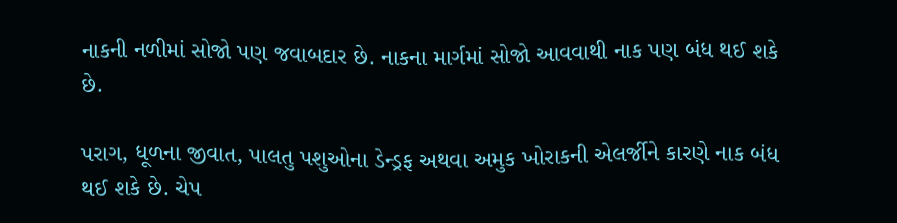નાકની નળીમાં સોજો પણ જવાબદાર છે. નાકના માર્ગમાં સોજો આવવાથી નાક પણ બંધ થઈ શકે છે.

પરાગ, ધૂળના જીવાત, પાલતુ પશુઓના ડેન્ડ્રફ અથવા અમુક ખોરાકની એલર્જીને કારણે નાક બંધ થઈ શકે છે. ચેપ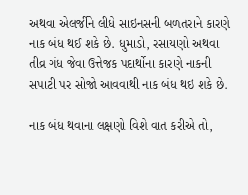અથવા એલર્જીને લીધે સાઇનસની બળતરાને કારણે નાક બંધ થઈ શકે છે. ધુમાડો, રસાયણો અથવા તીવ્ર ગંધ જેવા ઉત્તેજક પદાર્થોના કારણે નાકની સપાટી પર સોજો આવવાથી નાક બંધ થઇ શકે છે.

નાક બંધ થવાના લક્ષણો વિશે વાત કરીએ તો,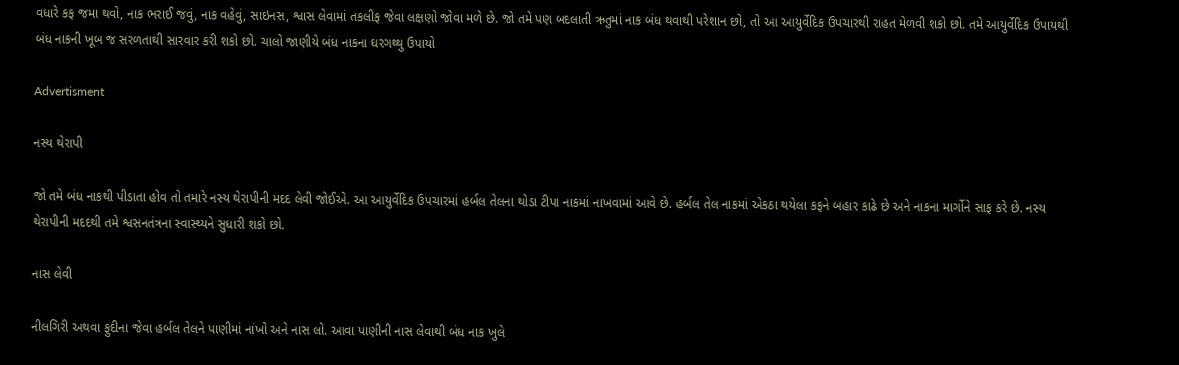વધારે કફ જમા થવો, નાક ભરાઈ જવું, નાક વહેવું, સાઇનસ, શ્વાસ લેવામાં તકલીફ જેવા લક્ષણો જોવા મળે છે. જો તમે પણ બદલાતી ઋતુમાં નાક બંધ થવાથી પરેશાન છો, તો આ આયુર્વેદિક ઉપચારથી રાહત મેળવી શકો છો. તમે આયુર્વેદિક ઉપાયથી બંધ નાકની ખૂબ જ સરળતાથી સારવાર કરી શકો છો. ચાલો જાણીયે બંધ નાકના ઘરગથ્થુ ઉપાયો

Advertisment

નસ્ય થેરાપી

જો તમે બંધ નાકથી પીડાતા હોવ તો તમારે નસ્ય થેરાપીની મદદ લેવી જોઈએ. આ આયુર્વેદિક ઉપચારમાં હર્બલ તેલના થોડા ટીપા નાકમાં નાખવામાં આવે છે. હર્બલ તેલ નાકમાં એકઠા થયેલા કફને બહાર કાઢે છે અને નાકના માર્ગોને સાફ કરે છે. નસ્ય થેરાપીની મદદથી તમે શ્વસનતંત્રના સ્વાસ્થ્યને સુધારી શકો છો.

નાસ લેવી

નીલગિરી અથવા ફુદીના જેવા હર્બલ તેલને પાણીમાં નાંખો અને નાસ લો. આવા પાણીની નાસ લેવાથી બંધ નાક ખુલે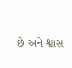છે અને શ્વાસ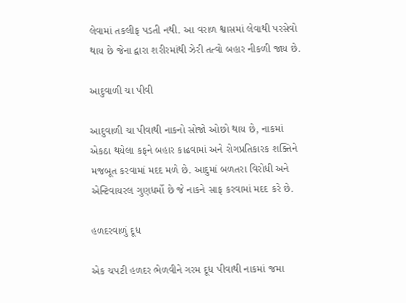લેવામાં તકલીફ પડતી નથી. આ વરાળ શ્વાસમાં લેવાથી પરસેવો થાય છે જેના દ્વારા શરીરમાંથી ઝેરી તત્વો બહાર નીકળી જાય છે.

આદુવાળી ચા પીવી

આદુવાળી ચા પીવાથી નાકનો સોજો ઓછો થાય છે, નાકમાં એકઠા થયેલા કફને બહાર કાઢવામાં અને રોગપ્રતિકારક શક્તિને મજબૂત કરવામાં મદદ મળે છે. આદુમાં બળતરા વિરોધી અને એન્ટિવાયરલ ગુણધર્મો છે જે નાકને સાફ કરવામાં મદદ કરે છે.

હળદરવાળું દૂધ

એક ચપટી હળદર ભેળવીને ગરમ દૂધ પીવાથી નાકમાં જમા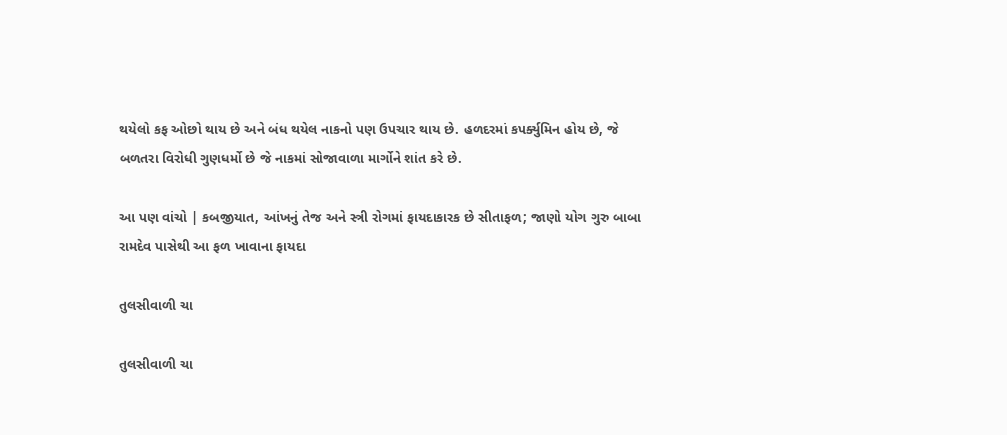થયેલો કફ ઓછો થાય છે અને બંધ થયેલ નાકનો પણ ઉપચાર થાય છે. હળદરમાં કપર્ક્યુમિન હોય છે, જે બળતરા વિરોધી ગુણધર્મો છે જે નાકમાં સોજાવાળા માર્ગોને શાંત કરે છે.

આ પણ વાંચો | કબજીયાત, આંખનું તેજ અને સ્ત્રી રોગમાં ફાયદાકારક છે સીતાફળ; જાણો યોગ ગુરુ બાબા રામદેવ પાસેથી આ ફળ ખાવાના ફાયદા

તુલસીવાળી ચા

તુલસીવાળી ચા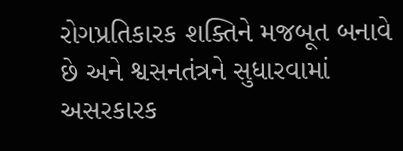રોગપ્રતિકારક શક્તિને મજબૂત બનાવે છે અને શ્વસનતંત્રને સુધારવામાં અસરકારક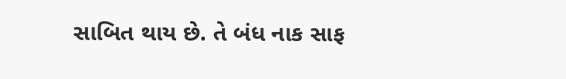સાબિત થાય છે. તે બંધ નાક સાફ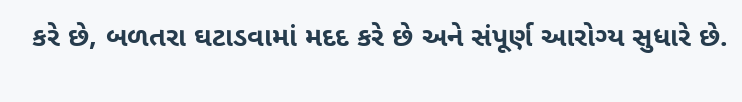કરે છે, બળતરા ઘટાડવામાં મદદ કરે છે અને સંપૂર્ણ આરોગ્ય સુધારે છે.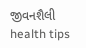જીવનશૈલી health tips